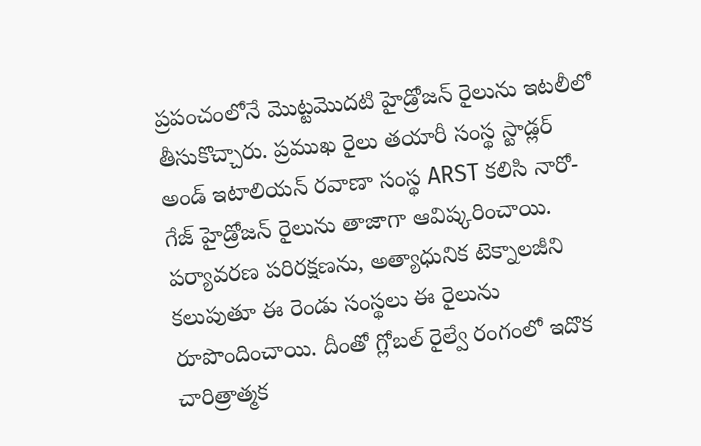ప్రపంచంలోనే మొట్టమొదటి హైడ్రోజన్ రైలును ఇటలీలో తీసుకొచ్చారు. ప్రముఖ రైలు తయారీ సంస్థ స్టాడ్లర్ అండ్ ఇటాలియన్ రవాణా సంస్థ ARST కలిసి నారో-గేజ్ హైడ్రోజన్ రైలును తాజాగా ఆవిష్కరించాయి. పర్యావరణ పరిరక్షణను, అత్యాధునిక టెక్నాలజీని కలుపుతూ ఈ రెండు సంస్థలు ఈ రైలును రూపొందించాయి. దీంతో గ్లోబల్ రైల్వే రంగంలో ఇదొక చారిత్రాత్మక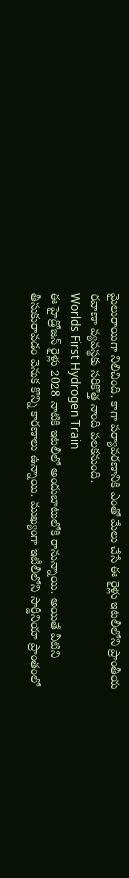మైలురాయిగా నిలిచింది. కాగా పర్యావరణానికి ఎంతో మేలు చేసే ఈ రైళ్లు ఇటలీలోని ప్రాంతీయ రవాణా వ్యవస్థకు సరికొత్త నాంది పలకనుంది.
Worlds First Hydrogen Train
ఈ హైడ్రోజన్ రైళ్లు 2028 నాటికి ఇటలీలో అందుబాటులోకి రానున్నాయి. అయితే వీటిని తీసుకురావడం వెనుక కొన్ని కారణాలు ఉన్నాయి. ముఖ్యంగా ఇటీలీలోని సార్డీనియా ప్రాంతంలో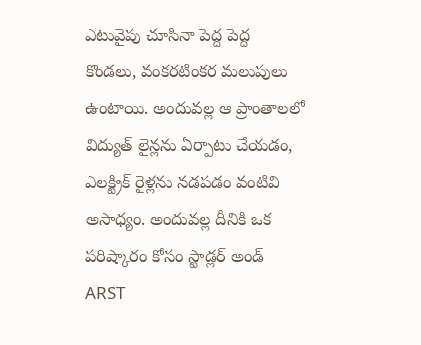ఎటువైపు చూసినా పెద్ద పెద్ద కొండలు, వంకరటింకర మలుపులు ఉంటాయి. అందువల్ల ఆ ప్రాంతాలలో విద్యుత్ లైన్లను ఏర్పాటు చేయడం, ఎలక్ట్రిక్ రైళ్లను నడపడం వంటివి అసాధ్యం. అందువల్ల దీనికి ఒక పరిష్కారం కోసం స్టాడ్లర్ అండ్ ARST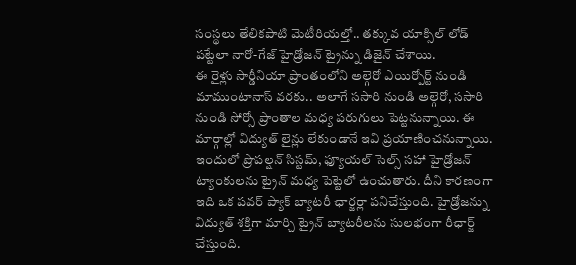సంస్థలు తేలికపాటి మెటీరియల్తో.. తక్కువ యాక్సిల్ లోడ్ పట్టేలా నారో-గేజ్ హైడ్రోజన్ ట్రైన్ను డిజైన్ చేశాయి.
ఈ రైళ్లు సార్డీనియా ప్రాంతంలోని అల్గెరో ఎయిర్పోర్ట్ నుండి మాముంటానాస్ వరకు.. అలాగే ససారి నుండి అల్గెరో, ససారి నుండి సోర్సో ప్రాంతాల మధ్య పరుగులు పెట్టనున్నాయి. ఈ మార్గాల్లో విద్యుత్ లైన్లు లేకుండానే ఇవి ప్రయాణించనున్నాయి. ఇందులో ప్రొపల్షన్ సిస్టమ్, ఫ్యూయల్ సెల్స్ సహా హైడ్రోజన్ ట్యాంకులను ట్రైన్ మధ్య పెట్టెలో ఉంచుతారు. దీని కారణంగా ఇది ఒక పవర్ ప్యాక్ బ్యాటరీ ఛార్జర్లా పనిచేస్తుంది. హైడ్రోజన్ను విద్యుత్ శక్తిగా మార్చి ట్రైన్ బ్యాటరీలను సులభంగా రీఛార్జ్ చేస్తుంది.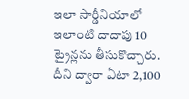ఇలా సార్డీనియాలో ఇలాంటి దాదాపు 10 ట్రైన్లను తీసుకొచ్చారు. దీని ద్వారా ఏటా 2,100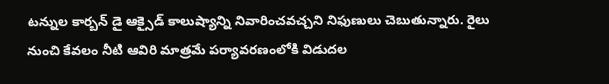టన్నుల కార్బన్ డై ఆక్సైడ్ కాలుష్యాన్ని నివారించవచ్చని నిఫుణులు చెబుతున్నారు. రైలు నుంచి కేవలం నీటి ఆవిరి మాత్రమే పర్యావరణంలోకి విడుదల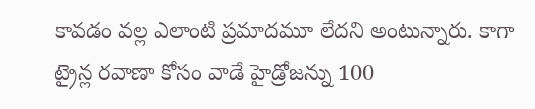కావడం వల్ల ఎలాంటి ప్రమాదమూ లేదని అంటున్నారు. కాగా ట్రైన్ల రవాణా కోసం వాడే హైడ్రోజన్ను 100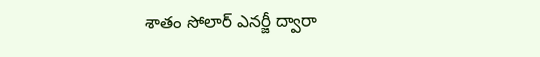శాతం సోలార్ ఎనర్జీ ద్వారా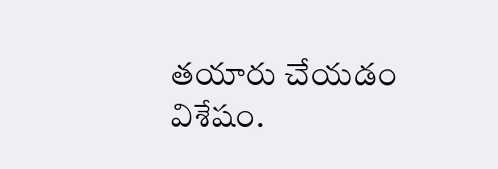తయారు చేయడం విశేషం.